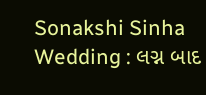Sonakshi Sinha Wedding : લગ્ન બાદ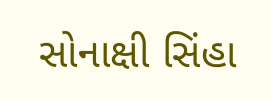સોનાક્ષી સિંહા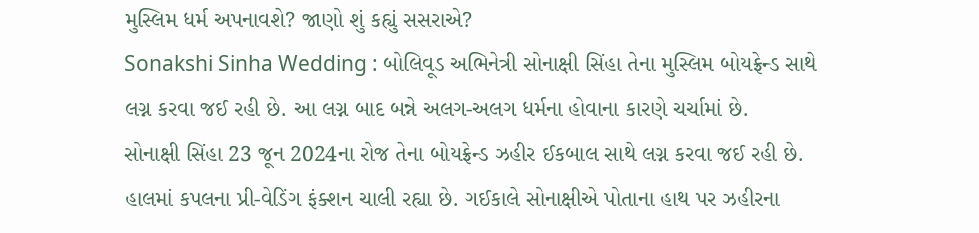મુસ્લિમ ધર્મ અપનાવશે? જાણો શું કહ્યું સસરાએ?
Sonakshi Sinha Wedding : બોલિવૂડ અભિનેત્રી સોનાક્ષી સિંહા તેના મુસ્લિમ બોયફ્રેન્ડ સાથે લગ્ન કરવા જઈ રહી છે. આ લગ્ન બાદ બન્ને અલગ-અલગ ધર્મના હોવાના કારણે ચર્ચામાં છે.
સોનાક્ષી સિંહા 23 જૂન 2024ના રોજ તેના બોયફ્રેન્ડ ઝહીર ઈકબાલ સાથે લગ્ન કરવા જઈ રહી છે. હાલમાં કપલના પ્રી-વેડિંગ ફંક્શન ચાલી રહ્યા છે. ગઈકાલે સોનાક્ષીએ પોતાના હાથ પર ઝહીરના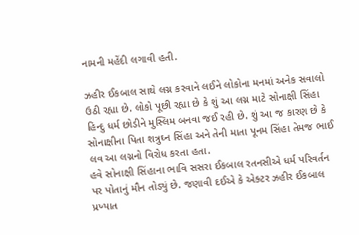નામની મહેંદી લગાવી હતી.

ઝહીર ઈકબાલ સાથે લગ્ન કરવાને લઈને લોકોના મનમાં અનેક સવાલો ઉઠી રહ્યા છે. લોકો પૂછી રહ્યા છે કે શું આ લગ્ન માટે સોનાક્ષી સિંહા હિન્દુ ધર્મ છોડીને મુસ્લિમ બનવા જઈ રહી છે. શું આ જ કારણ છે કે સોનાક્ષીના પિતા શત્રુઘ્ન સિંહા અને તેની માતા પૂનમ સિંહા તેમજ ભાઈ લવ આ લગ્નનો વિરોધ કરતા હતા.
હવે સોનાક્ષી સિંહાના ભાવિ સસરા ઈકબાલ રતનસીએ ધર્મ પરિવર્તન પર પોતાનું મૌન તોડ્યું છે. જણાવી દઈએ કે એક્ટર ઝહીર ઈકબાલ પ્રખ્યાત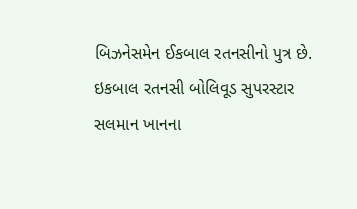બિઝનેસમેન ઈકબાલ રતનસીનો પુત્ર છે. ઇકબાલ રતનસી બોલિવૂડ સુપરસ્ટાર સલમાન ખાનના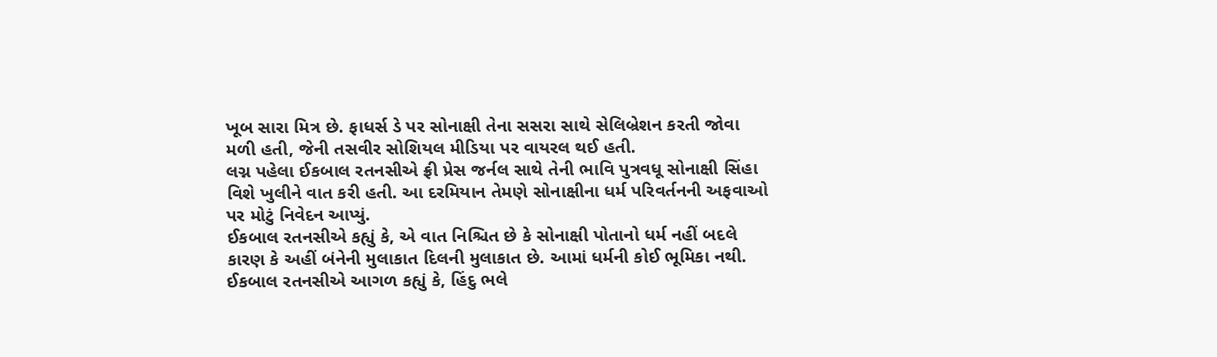ખૂબ સારા મિત્ર છે. ફાધર્સ ડે પર સોનાક્ષી તેના સસરા સાથે સેલિબ્રેશન કરતી જોવા મળી હતી, જેની તસવીર સોશિયલ મીડિયા પર વાયરલ થઈ હતી.
લગ્ન પહેલા ઈકબાલ રતનસીએ ફ્રી પ્રેસ જર્નલ સાથે તેની ભાવિ પુત્રવધૂ સોનાક્ષી સિંહા વિશે ખુલીને વાત કરી હતી. આ દરમિયાન તેમણે સોનાક્ષીના ધર્મ પરિવર્તનની અફવાઓ પર મોટું નિવેદન આપ્યું.
ઈકબાલ રતનસીએ કહ્યું કે, એ વાત નિશ્ચિત છે કે સોનાક્ષી પોતાનો ધર્મ નહીં બદલે કારણ કે અહીં બંનેની મુલાકાત દિલની મુલાકાત છે. આમાં ધર્મની કોઈ ભૂમિકા નથી.
ઈકબાલ રતનસીએ આગળ કહ્યું કે, હિંદુ ભલે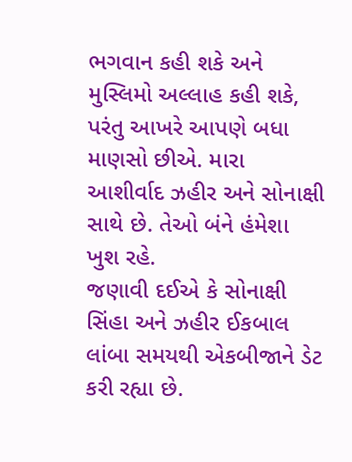ભગવાન કહી શકે અને મુસ્લિમો અલ્લાહ કહી શકે, પરંતુ આખરે આપણે બધા માણસો છીએ. મારા આશીર્વાદ ઝહીર અને સોનાક્ષી સાથે છે. તેઓ બંને હંમેશા ખુશ રહે.
જણાવી દઈએ કે સોનાક્ષી સિંહા અને ઝહીર ઈકબાલ લાંબા સમયથી એકબીજાને ડેટ કરી રહ્યા છે.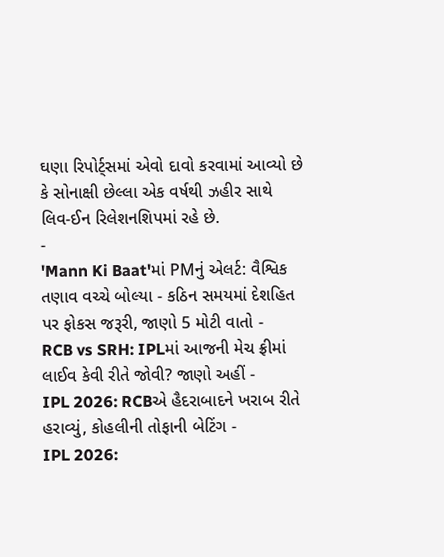ઘણા રિપોર્ટ્સમાં એવો દાવો કરવામાં આવ્યો છે કે સોનાક્ષી છેલ્લા એક વર્ષથી ઝહીર સાથે લિવ-ઈન રિલેશનશિપમાં રહે છે.
-
'Mann Ki Baat'માં PMનું એલર્ટ: વૈશ્વિક તણાવ વચ્ચે બોલ્યા - કઠિન સમયમાં દેશહિત પર ફોકસ જરૂરી, જાણો 5 મોટી વાતો -
RCB vs SRH: IPLમાં આજની મેચ ફ્રીમાં લાઈવ કેવી રીતે જોવી? જાણો અહીં -
IPL 2026: RCBએ હૈદરાબાદને ખરાબ રીતે હરાવ્યું, કોહલીની તોફાની બેટિંગ -
IPL 2026: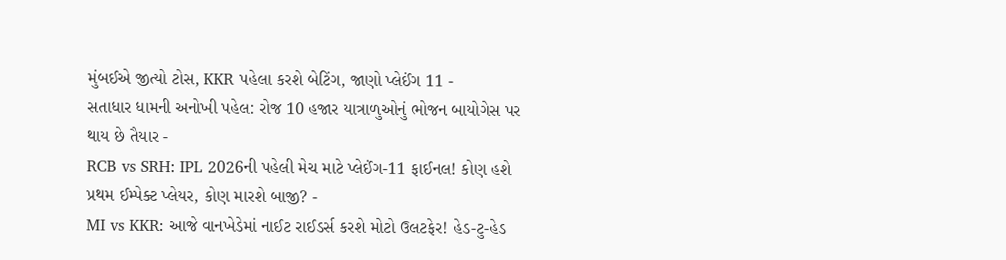મુંબઈએ જીત્યો ટોસ, KKR પહેલા કરશે બેટિંગ, જાણો પ્લેઈંગ 11 -
સતાધાર ધામની અનોખી પહેલ: રોજ 10 હજાર યાત્રાળુઓનું ભોજન બાયોગેસ પર થાય છે તૈયાર -
RCB vs SRH: IPL 2026ની પહેલી મેચ માટે પ્લેઈંગ-11 ફાઈનલ! કોણ હશે પ્રથમ ઈમ્પેક્ટ પ્લેયર, કોણ મારશે બાજી? -
MI vs KKR: આજે વાનખેડેમાં નાઈટ રાઈડર્સ કરશે મોટો ઉલટફેર! હેડ-ટુ-હેડ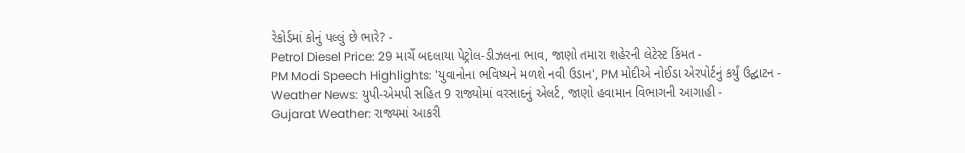રેકોર્ડમાં કોનું પલ્લું છે ભારે? -
Petrol Diesel Price: 29 માર્ચે બદલાયા પેટ્રોલ-ડીઝલના ભાવ, જાણો તમારા શહેરની લેટેસ્ટ કિંમત -
PM Modi Speech Highlights: 'યુવાનોના ભવિષ્યને મળશે નવી ઉડાન', PM મોદીએ નોઈડા એરપોર્ટનું કર્યું ઉદ્ઘાટન -
Weather News: યુપી-એમપી સહિત 9 રાજ્યોમાં વરસાદનું એલર્ટ, જાણો હવામાન વિભાગની આગાહી -
Gujarat Weather: રાજ્યમાં આકરી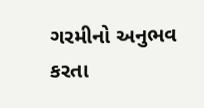ગરમીનો અનુભવ કરતા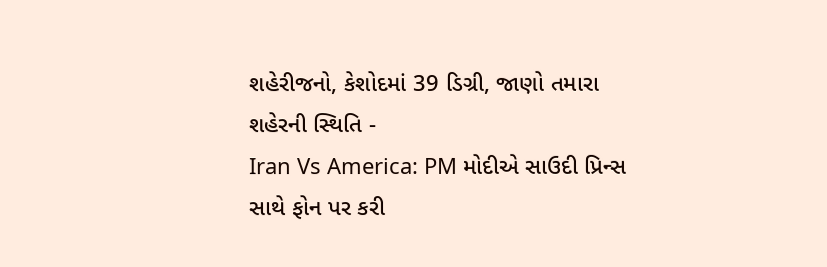શહેરીજનો, કેશોદમાં 39 ડિગ્રી, જાણો તમારા શહેરની સ્થિતિ -
Iran Vs America: PM મોદીએ સાઉદી પ્રિન્સ સાથે ફોન પર કરી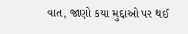વાત, જાણો કયા મુદ્દાઓ પર થઈ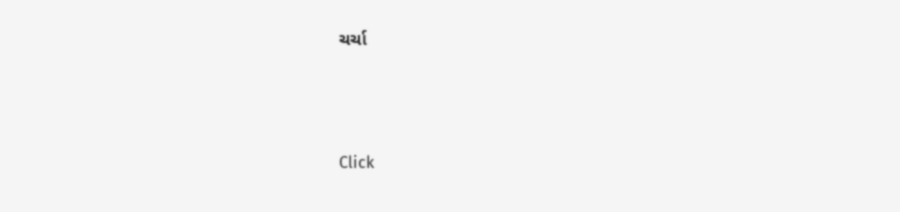ચર્ચા






Click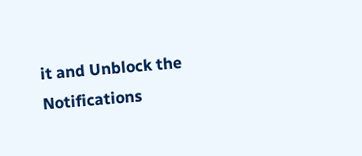it and Unblock the Notifications